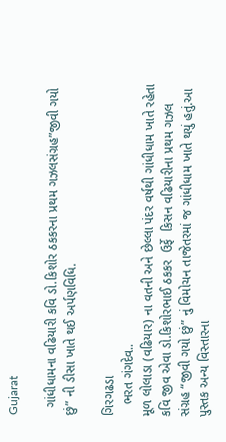Gujarat

  ગાંધીધામના વઢિયારી કવિ ડો.કિશોર ઠકકરના પ્રથમ ગઝલસંગ્રહ”જીવી ગયો છું” ની ડીસા ખાતે થઈ અર્પણવિધિ.

ગિરગઢડા
   ભરત ગંગદેવ..
મૂળ લોલાડા (વઢિયાર) ના વતની અને છેલ્લા પંદર વર્ષથી ગાંધીધામ ખાતે રહેતા કવિ જીવ એવા ડો.કિશોરભાઈ ઠકકર  ઉર્ફે  કિસન વઢિયારીના પ્રથમ ગઝલ
સંગ્રહ “જીવી ગયો છું” નું વિમોચન તાજેતરમાં જ ગાંધીધામ ખાતે થયું હતું.આ પુસ્તક અન્ય વિસ્તારના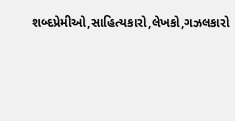શબ્દપ્રેમીઓ,સાહિત્યકારો,લેખકો,ગઝલકારો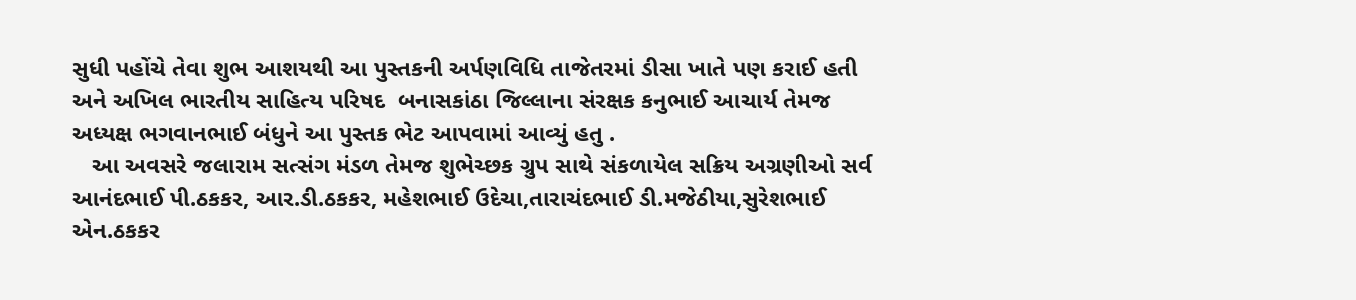સુધી પહોંચે તેવા શુભ આશયથી આ પુસ્તકની અર્પણવિધિ તાજેતરમાં ડીસા ખાતે પણ કરાઈ હતી અને અખિલ ભારતીય સાહિત્ય પરિષદ  બનાસકાંઠા જિલ્લાના સંરક્ષક કનુભાઈ આચાર્ય તેમજ અધ્યક્ષ ભગવાનભાઈ બંધુને આ પુસ્તક ભેટ આપવામાં આવ્યું હતુ .
   આ અવસરે જલારામ સત્સંગ મંડળ તેમજ શુભેચ્છક ગ્રુપ સાથે સંકળાયેલ સક્રિય અગ્રણીઓ સર્વ આનંદભાઈ પી.ઠકકર, આર.ડી.ઠકકર, મહેશભાઈ ઉદેચા,તારાચંદભાઈ ડી.મજેઠીયા,સુરેશભાઈ એન.ઠકકર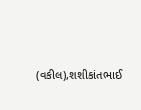(વકીલ),શશીકાંતભાઈ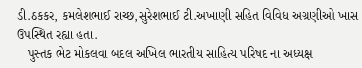ડી.ઠકકર, કમલેશભાઈ રાચ્છ,સુરેશભાઈ ટી.અખાણી સહિત વિવિધ અગ્રણીઓ ખાસ ઉપસ્થિત રહ્યા હતા.
   પુસ્તક ભેટ મોકલવા બદલ અખિલ ભારતીય સાહિત્ય પરિષદ ના અધ્યક્ષ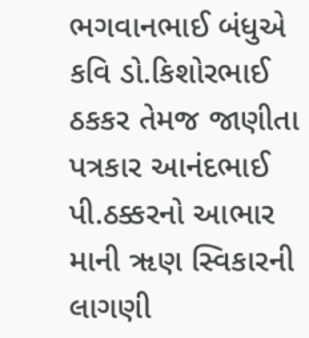ભગવાનભાઈ બંધુએ કવિ ડો.કિશોરભાઈ ઠકકર તેમજ જાણીતા પત્રકાર આનંદભાઈ પી.ઠક્કરનો આભાર માની ૠણ સ્વિકારની લાગણી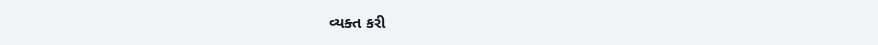વ્યક્ત કરી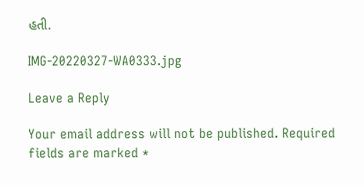હતી.

IMG-20220327-WA0333.jpg

Leave a Reply

Your email address will not be published. Required fields are marked *